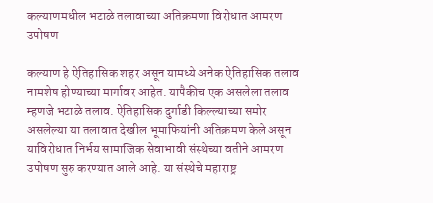कल्याणमधील भटाळे तलावाच्या अतिक्रमणा विरोधात आमरण उपोषण

कल्याण हे ऐतिहासिक शहर असून यामध्ये अनेक ऐतिहासिक तलाव नामशेष होण्याच्या मार्गावर आहेत. यापैकीच एक असलेला तलाव म्हणजे भटाळे तलाव. ऐतिहासिक दुर्गाडी किल्ल्याच्या समोर असलेल्या या तलावात देखील भूमाफियांनी अतिक्रमण केले असून याविरोधात निर्भय सामाजिक सेवाभावी संस्थेच्या वतीने आमरण उपोषण सुरु करण्यात आले आहे. या संस्थेचे महाराष्ट्र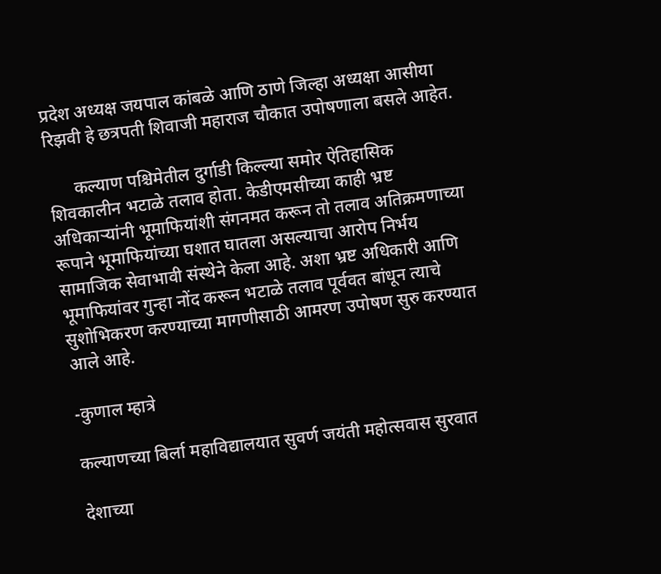प्रदेश अध्यक्ष जयपाल कांबळे आणि ठाणे जिल्हा अध्यक्षा आसीया रिझवी हे छत्रपती शिवाजी महाराज चौकात उपोषणाला बसले आहेत.

      कल्याण पश्चिमेतील दुर्गाडी किल्ल्या समोर ऐतिहासिक शिवकालीन भटाळे तलाव होता. केडीएमसीच्या काही भ्रष्ट अधिकाऱ्यांनी भूमाफियांशी संगनमत करून तो तलाव अतिक्रमणाच्या रूपाने भूमाफियांच्या घशात घातला असल्याचा आरोप निर्भय सामाजिक सेवाभावी संस्थेने केला आहे. अशा भ्रष्ट अधिकारी आणि भूमाफियांवर गुन्हा नोंद करून भटाळे तलाव पूर्ववत बांधून त्याचे सुशोभिकरण करण्याच्या मागणीसाठी आमरण उपोषण सुरु करण्यात आले आहे.

-कुणाल म्हात्रे

कल्याणच्या बिर्ला महाविद्यालयात सुवर्ण जयंती महोत्सवास सुरवात

देशाच्या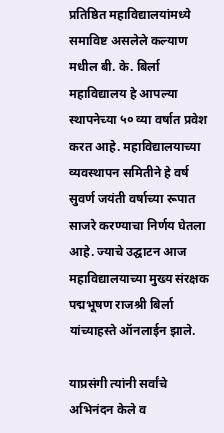प्रतिष्ठित महाविद्यालयांमध्ये समाविष्ट असलेले कल्याण मधील बी. के. बिर्ला महाविद्यालय हे आपल्या स्थापनेच्या ५० व्या वर्षात प्रवेश करत आहे. महाविद्यालयाच्या व्यवस्थापन समितीने हे वर्ष सुवर्ण जयंती वर्षाच्या रूपात साजरे करण्याचा निर्णय घेतला आहे. ज्याचे उद्घाटन आज महाविद्यालयाच्या मुख्य संरक्षक पद्मभूषण राजश्री बिर्ला यांच्याहस्ते ऑनलाईन झाले.

याप्रसंगी त्यांनी सर्वांचे अभिनंदन केले व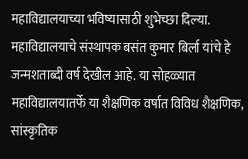महाविद्यालयाच्या भविष्यासाठी शुभेच्छा दिल्या. महाविद्यालयाचे संस्थापक बसंत कुमार बिर्ला यांचे हे जन्मशताब्दी वर्ष देखील आहे. या सोहळ्यात महाविद्यालयातर्फे या शैक्षणिक वर्षात विविध शैक्षणिक, सांस्कृतिक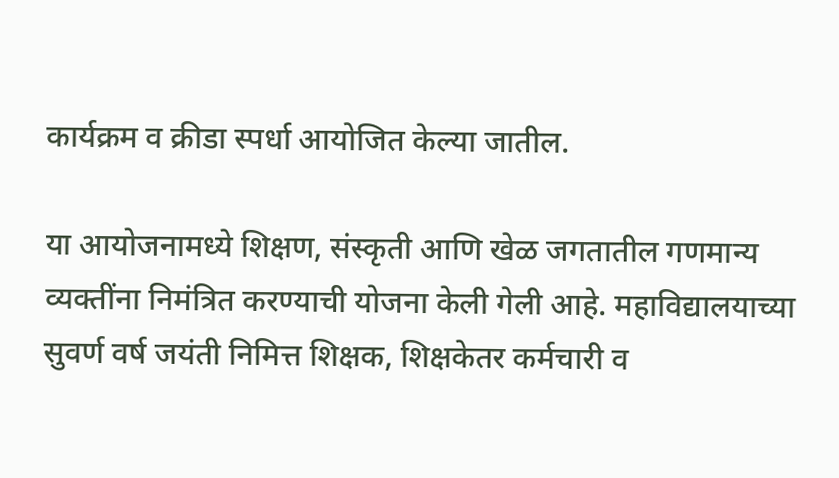कार्यक्रम व क्रीडा स्पर्धा आयोजित केल्या जातील.

या आयोजनामध्ये शिक्षण, संस्कृती आणि खेळ जगतातील गणमान्य व्यक्तींना निमंत्रित करण्याची योजना केली गेली आहे. महाविद्यालयाच्या सुवर्ण वर्ष जयंती निमित्त शिक्षक, शिक्षकेतर कर्मचारी व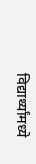विद्यार्थ्यांमध्ये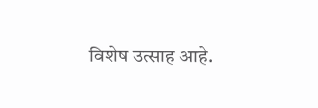विशेष उत्साह आहे.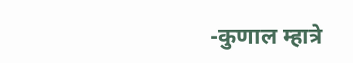-कुणाल म्हात्रे